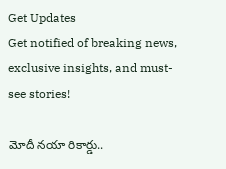Get Updates
Get notified of breaking news, exclusive insights, and must-see stories!

మోదీ నయా రికార్డు..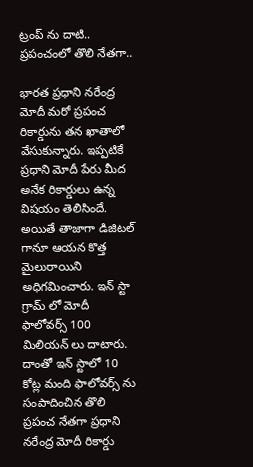ట్రంప్ ను దాటి.. ప్రపంచంలో తొలి నేతగా..

భారత ప్రధాని నరేంద్ర మోదీ మరో ప్రపంచ రికార్డును తన ఖాతాలో వేసుకున్నారు. ఇప్పటికే ప్రధాని మోదీ పేరు మీద అనేక రికార్డులు ఉన్న విషయం తెలిసిందే. అయితే తాజాగా డిజిటల్ గానూ ఆయన కొత్త మైలురాయిని అధిగమించారు. ఇన్ స్టా గ్రామ్ లో మోదీ ఫాలోవర్స్ 100 మిలియన్ లు దాటారు. దాంతో ఇన్ స్టాలో 10 కోట్ల మంది ఫాలోవర్స్ ను సంపాదించిన తొలి ప్రపంచ నేతగా ప్రధాని నరేంద్ర మోదీ రికార్డు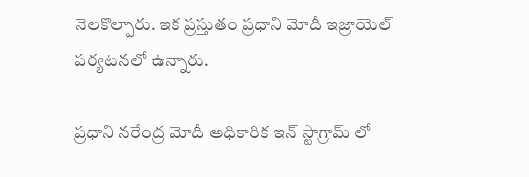నెలకొల్పారు. ఇక ప్రస్తుతం ప్రధాని మోదీ ఇజ్రాయెల్ పర్యటనలో ఉన్నారు.

ప్రధాని నరేంద్ర మోదీ అధికారిక ఇన్‌ స్టాగ్రామ్‌ లో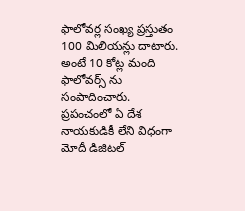ఫాలోవర్ల సంఖ్య ప్రస్తుతం 100 మిలియన్లు దాటారు. అంటే 10 కోట్ల మంది ఫాలోవర్స్ ను సంపాదించారు. ప్రపంచంలో ఏ దేశ నాయకుడికీ లేని విధంగా మోదీ డిజిటల్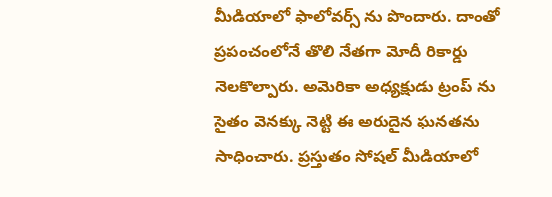మీడియాలో ఫాలోవర్స్ ను పొందారు. దాంతో ప్రపంచంలోనే తొలి నేతగా మోదీ రికార్డు నెలకొల్పారు. అమెరికా అధ్యక్షుడు ట్రంప్ ను సైతం వెనక్కు నెట్టి ఈ అరుదైన ఘనతను సాధించారు. ప్రస్తుతం సోషల్ మీడియాలో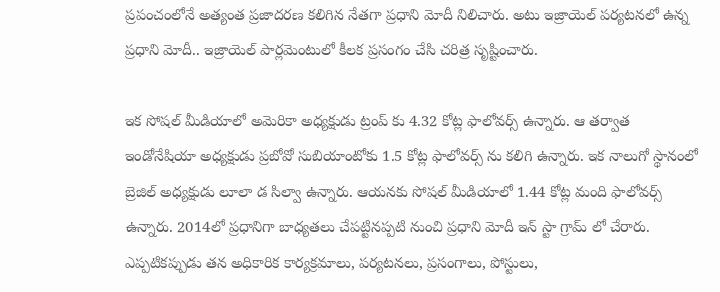ప్రపంచంలోనే అత్యంత ప్రజాదరణ కలిగిన నేతగా ప్రధాని మోదీ నిలిచారు. అటు ఇజ్రాయెల్ పర్యటనలో ఉన్న ప్రధాని మోదీ.. ఇజ్రాయెల్ పార్లమెంటులో కీలక ప్రసంగం చేసి చరిత్ర సృష్టించారు.

ఇక సోషల్ మీడియాలో అమెరికా అధ్యక్షుడు ట్రంప్ కు 4.32 కోట్ల ఫాలోవర్స్ ఉన్నారు. ఆ తర్వాత ఇండోనేషియా అధ్యక్షుడు ప్రబోవో సుబియాంటోకు 1.5 కోట్ల ఫాలోవర్స్ ను కలిగి ఉన్నారు. ఇక నాలుగో స్థానంలో బ్రెజిల్ అధ్యక్షుడు లూలా డ సిల్వా ఉన్నారు. ఆయనకు సోషల్ మీడియాలో 1.44 కోట్ల మంది ఫాలోవర్స్ ఉన్నారు. 2014లో ప్రధానిగా బాధ్యతలు చేపట్టినప్పటి నుంచి ప్రధాని మోదీ ఇన్ స్టా గ్రామ్ లో చేరారు. ఎప్పటికప్పుడు తన అధికారిక కార్యక్రమాలు, పర్యటనలు, ప్రసంగాలు, పోస్టులు,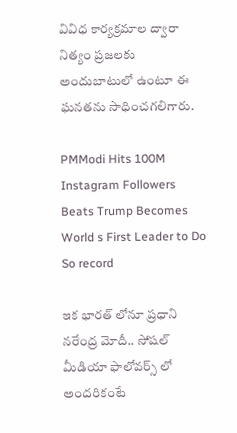వివిధ కార్యక్రమాల ద్వారా నిత్యం ప్రజలకు అందుబాటులో ఉంటూ ఈ ఘనతను సాధించగలిగారు.

PMModi Hits 100M Instagram Followers Beats Trump Becomes World s First Leader to Do So record

ఇక భారత్ లోనూ ప్రధాని నరేంద్ర మోదీ.. సోషల్ మీడియా ఫాలోవర్స్ లో అందరికంటే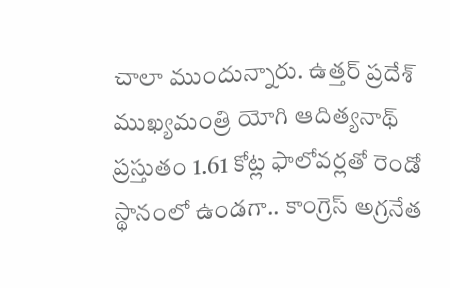చాలా ముందున్నారు. ఉత్తర్ ప్రదేశ్ ముఖ్యమంత్రి యోగి ఆదిత్యనాథ్ ప్రస్తుతం 1.61 కోట్ల ఫాలోవర్లతో రెండో స్థానంలో ఉండగా.. కాంగ్రెస్ అగ్రనేత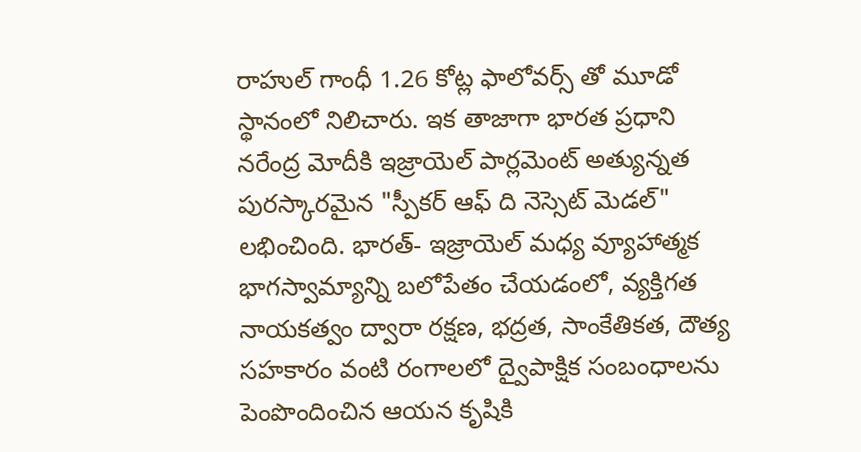రాహుల్ గాంధీ 1.26 కోట్ల ఫాలోవర్స్ తో మూడో స్థానంలో నిలిచారు. ఇక తాజాగా భారత ప్రధాని నరేంద్ర మోదీకి ఇజ్రాయెల్ పార్లమెంట్ అత్యున్నత పురస్కారమైన "స్పీకర్ ఆఫ్ ది నెస్సెట్ మెడల్" లభించింది. భారత్- ఇజ్రాయెల్ మధ్య వ్యూహాత్మక భాగస్వామ్యాన్ని బలోపేతం చేయడంలో, వ్యక్తిగత నాయకత్వం ద్వారా రక్షణ, భద్రత, సాంకేతికత, దౌత్య సహకారం వంటి రంగాలలో ద్వైపాక్షిక సంబంధాలను పెంపొందించిన ఆయన కృషికి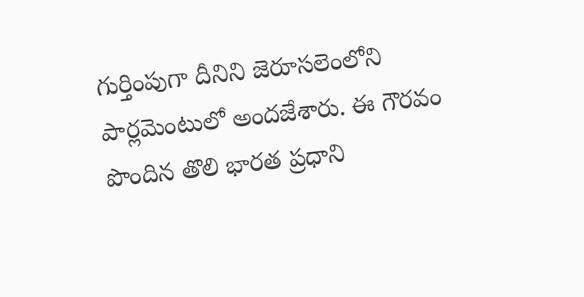గుర్తింపుగా దీనిని జెరూసలెంలోని పార్లమెంటులో అందజేశారు. ఈ గౌరవం పొందిన తొలి భారత ప్రధాని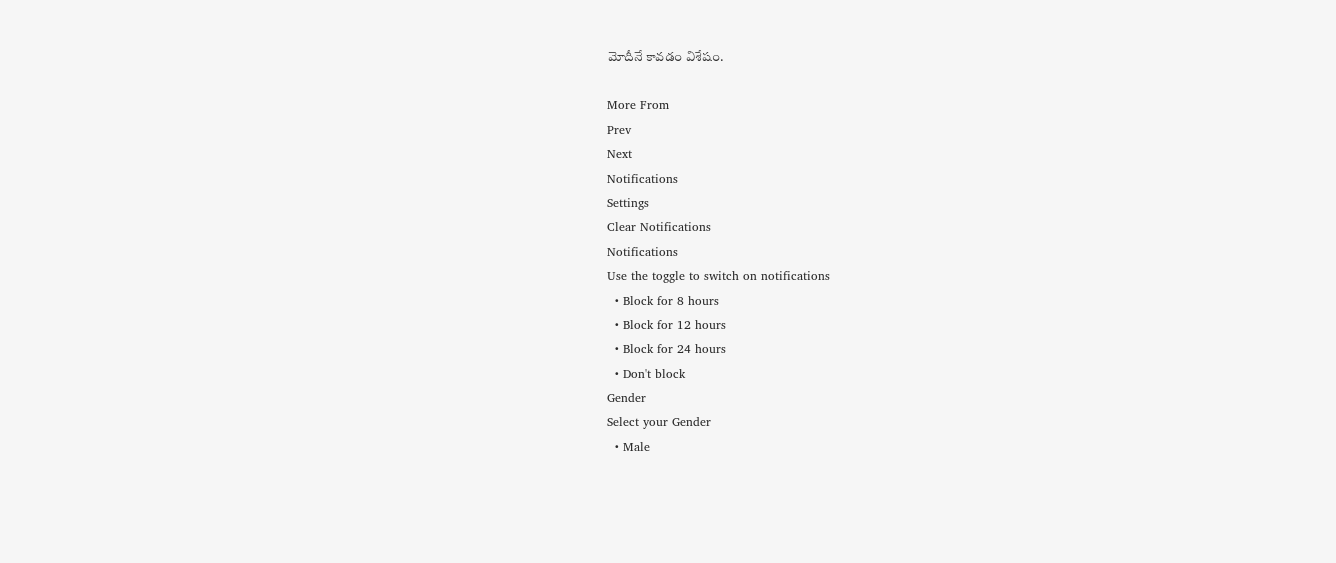మోదీనే కావడం విశేషం.

More From
Prev
Next
Notifications
Settings
Clear Notifications
Notifications
Use the toggle to switch on notifications
  • Block for 8 hours
  • Block for 12 hours
  • Block for 24 hours
  • Don't block
Gender
Select your Gender
  • Male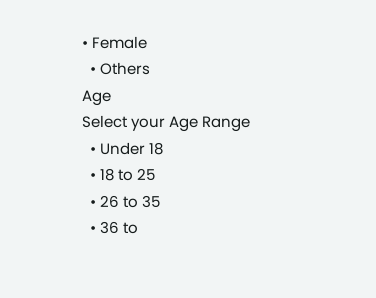• Female
  • Others
Age
Select your Age Range
  • Under 18
  • 18 to 25
  • 26 to 35
  • 36 to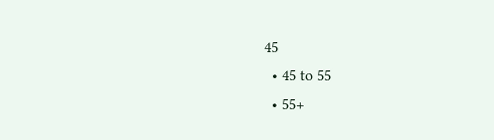45
  • 45 to 55
  • 55+